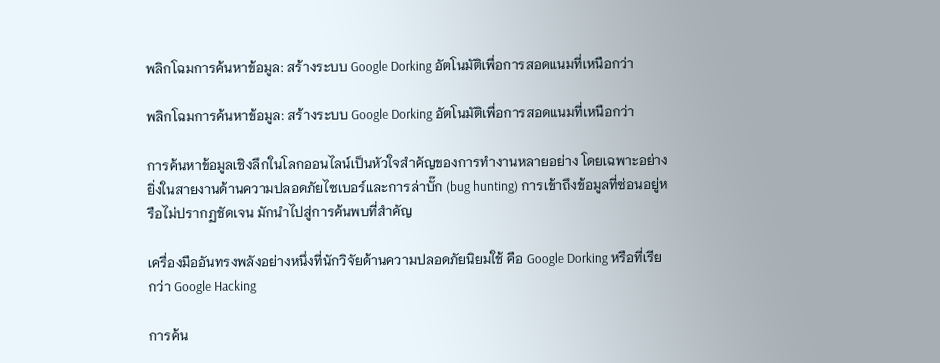พลิกโฉมการค้นหาข้อมูล: สร้างระบบ Google Dorking อัตโนมัติเพื่อการสอดแนมที่เหนือกว่า

พลิกโฉมการค้นหาข้อมูล: สร้างระบบ Google Dorking อัตโนมัติเพื่อการสอดแนมที่เหนือกว่า

การค้นหาข้อมูลเชิงลึกในโลกออนไลน์เป็นหัวใจสำคัญของการทำงานหลายอย่าง โดยเฉพาะอย่างยิ่งในสายงานด้านความปลอดภัยไซเบอร์และการล่าบั๊ก (bug hunting) การเข้าถึงข้อมูลที่ซ่อนอยู่หรือไม่ปรากฏชัดเจน มักนำไปสู่การค้นพบที่สำคัญ

เครื่องมืออันทรงพลังอย่างหนึ่งที่นักวิจัยด้านความปลอดภัยนิยมใช้ คือ Google Dorking หรือที่เรียกว่า Google Hacking

การค้น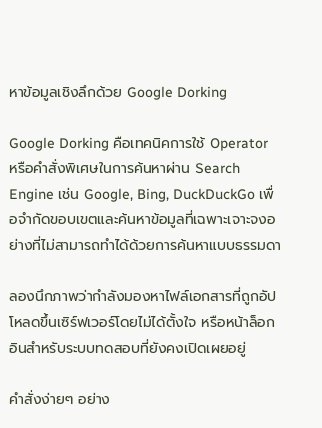หาข้อมูลเชิงลึกด้วย Google Dorking

Google Dorking คือเทคนิคการใช้ Operator หรือคำสั่งพิเศษในการค้นหาผ่าน Search Engine เช่น Google, Bing, DuckDuckGo เพื่อจำกัดขอบเขตและค้นหาข้อมูลที่เฉพาะเจาะจงอย่างที่ไม่สามารถทำได้ด้วยการค้นหาแบบธรรมดา

ลองนึกภาพว่ากำลังมองหาไฟล์เอกสารที่ถูกอัปโหลดขึ้นเซิร์ฟเวอร์โดยไม่ได้ตั้งใจ หรือหน้าล็อกอินสำหรับระบบทดสอบที่ยังคงเปิดเผยอยู่

คำสั่งง่ายๆ อย่าง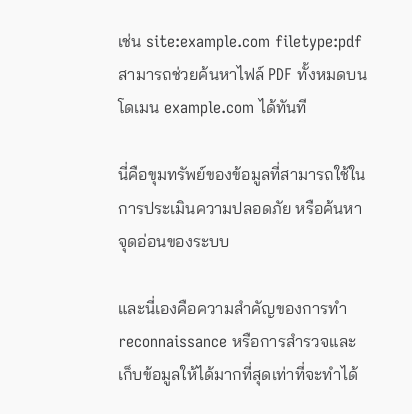เช่น site:example.com filetype:pdf สามารถช่วยค้นหาไฟล์ PDF ทั้งหมดบนโดเมน example.com ได้ทันที

นี่คือขุมทรัพย์ของข้อมูลที่สามารถใช้ในการประเมินความปลอดภัย หรือค้นหาจุดอ่อนของระบบ

และนี่เองคือความสำคัญของการทำ reconnaissance หรือการสำรวจและเก็บข้อมูลให้ได้มากที่สุดเท่าที่จะทำได้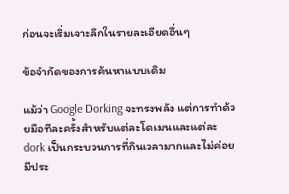ก่อนจะเริ่มเจาะลึกในรายละเอียดอื่นๆ

ข้อจำกัดของการค้นหาแบบเดิม

แม้ว่า Google Dorking จะทรงพลัง แต่การทำด้วยมือทีละครั้งสำหรับแต่ละโดเมนและแต่ละ dork เป็นกระบวนการที่กินเวลามากและไม่ค่อยมีประ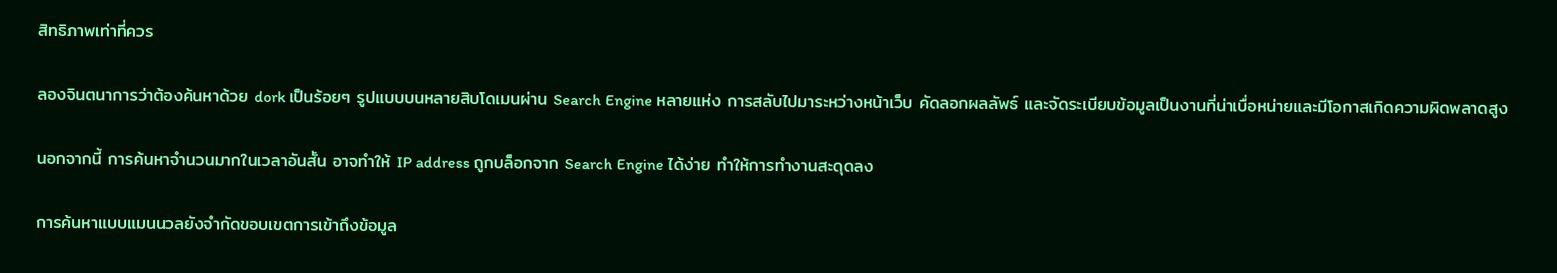สิทธิภาพเท่าที่ควร

ลองจินตนาการว่าต้องค้นหาด้วย dork เป็นร้อยๆ รูปแบบบนหลายสิบโดเมนผ่าน Search Engine หลายแห่ง การสลับไปมาระหว่างหน้าเว็บ คัดลอกผลลัพธ์ และจัดระเบียบข้อมูลเป็นงานที่น่าเบื่อหน่ายและมีโอกาสเกิดความผิดพลาดสูง

นอกจากนี้ การค้นหาจำนวนมากในเวลาอันสั้น อาจทำให้ IP address ถูกบล็อกจาก Search Engine ได้ง่าย ทำให้การทำงานสะดุดลง

การค้นหาแบบแมนนวลยังจำกัดขอบเขตการเข้าถึงข้อมูล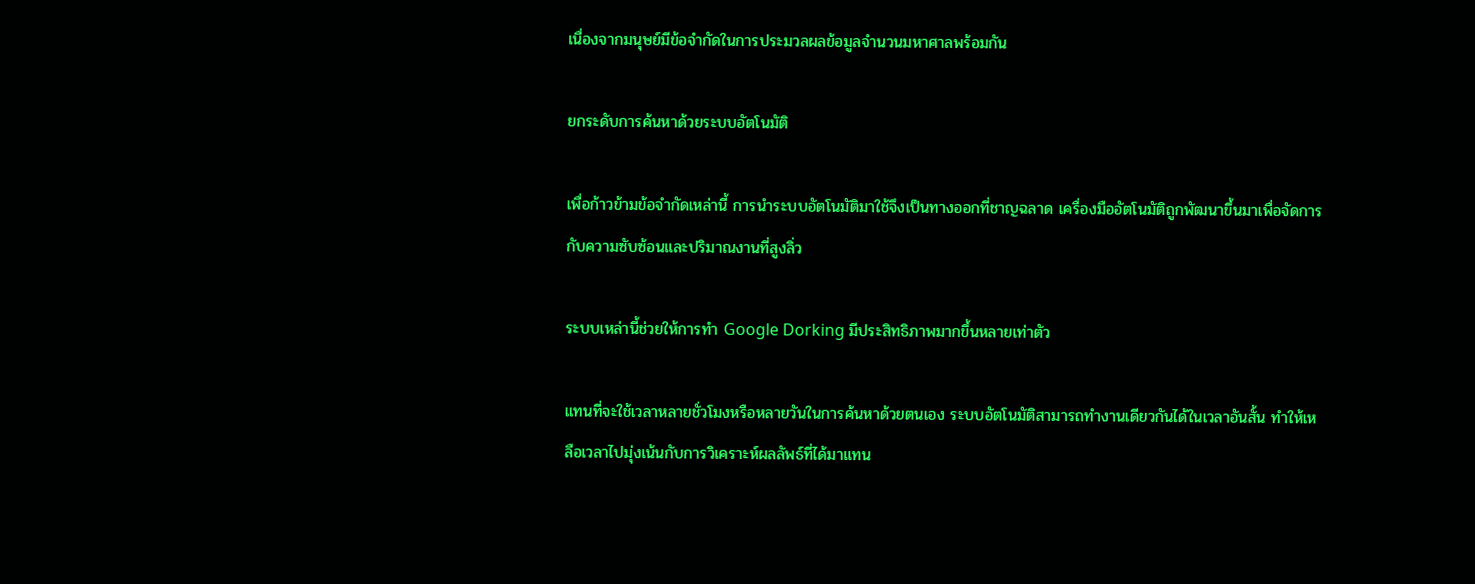เนื่องจากมนุษย์มีข้อจำกัดในการประมวลผลข้อมูลจำนวนมหาศาลพร้อมกัน

ยกระดับการค้นหาด้วยระบบอัตโนมัติ

เพื่อก้าวข้ามข้อจำกัดเหล่านี้ การนำระบบอัตโนมัติมาใช้จึงเป็นทางออกที่ชาญฉลาด เครื่องมืออัตโนมัติถูกพัฒนาขึ้นมาเพื่อจัดการกับความซับซ้อนและปริมาณงานที่สูงลิ่ว

ระบบเหล่านี้ช่วยให้การทำ Google Dorking มีประสิทธิภาพมากขึ้นหลายเท่าตัว

แทนที่จะใช้เวลาหลายชั่วโมงหรือหลายวันในการค้นหาด้วยตนเอง ระบบอัตโนมัติสามารถทำงานเดียวกันได้ในเวลาอันสั้น ทำให้เหลือเวลาไปมุ่งเน้นกับการวิเคราะห์ผลลัพธ์ที่ได้มาแทน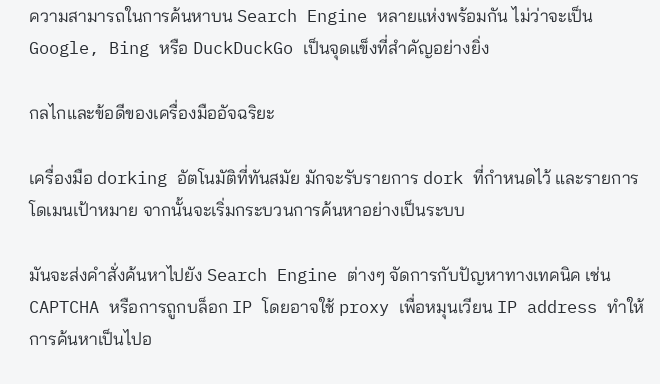ความสามารถในการค้นหาบน Search Engine หลายแห่งพร้อมกัน ไม่ว่าจะเป็น Google, Bing หรือ DuckDuckGo เป็นจุดแข็งที่สำคัญอย่างยิ่ง

กลไกและข้อดีของเครื่องมืออัจฉริยะ

เครื่องมือ dorking อัตโนมัติที่ทันสมัย มักจะรับรายการ dork ที่กำหนดไว้ และรายการโดเมนเป้าหมาย จากนั้นจะเริ่มกระบวนการค้นหาอย่างเป็นระบบ

มันจะส่งคำสั่งค้นหาไปยัง Search Engine ต่างๆ จัดการกับปัญหาทางเทคนิค เช่น CAPTCHA หรือการถูกบล็อก IP โดยอาจใช้ proxy เพื่อหมุนเวียน IP address ทำให้การค้นหาเป็นไปอ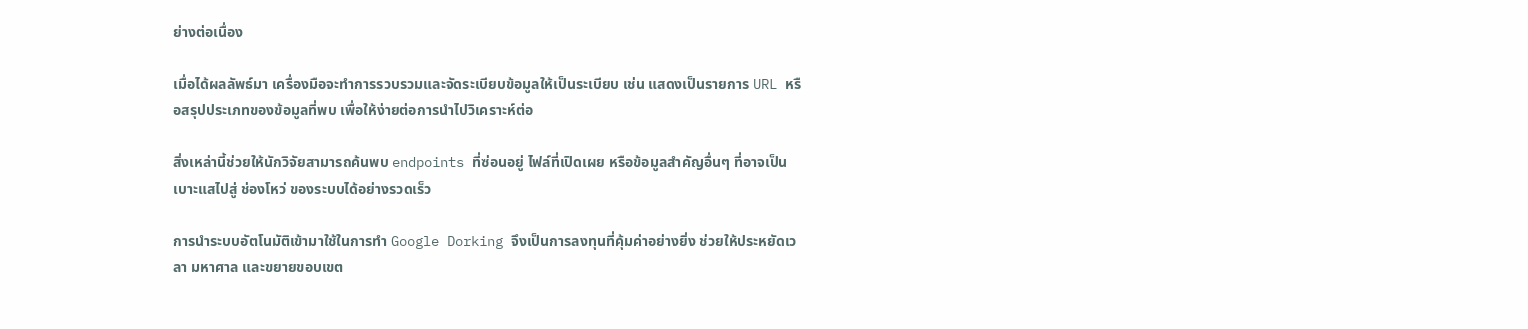ย่างต่อเนื่อง

เมื่อได้ผลลัพธ์มา เครื่องมือจะทำการรวบรวมและจัดระเบียบข้อมูลให้เป็นระเบียบ เช่น แสดงเป็นรายการ URL หรือสรุปประเภทของข้อมูลที่พบ เพื่อให้ง่ายต่อการนำไปวิเคราะห์ต่อ

สิ่งเหล่านี้ช่วยให้นักวิจัยสามารถค้นพบ endpoints ที่ซ่อนอยู่ ไฟล์ที่เปิดเผย หรือข้อมูลสำคัญอื่นๆ ที่อาจเป็นเบาะแสไปสู่ ช่องโหว่ ของระบบได้อย่างรวดเร็ว

การนำระบบอัตโนมัติเข้ามาใช้ในการทำ Google Dorking จึงเป็นการลงทุนที่คุ้มค่าอย่างยิ่ง ช่วยให้ประหยัดเวลา มหาศาล และขยายขอบเขต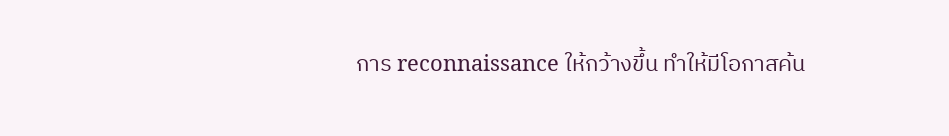การ reconnaissance ให้กว้างขึ้น ทำให้มีโอกาสค้น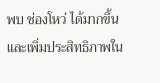พบ ช่องโหว่ ได้มากขึ้น และเพิ่มประสิทธิภาพใน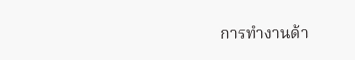การทำงานด้า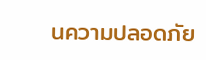นความปลอดภัย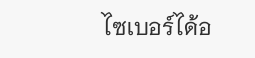ไซเบอร์ได้อ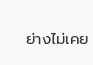ย่างไม่เคย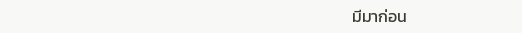มีมาก่อน